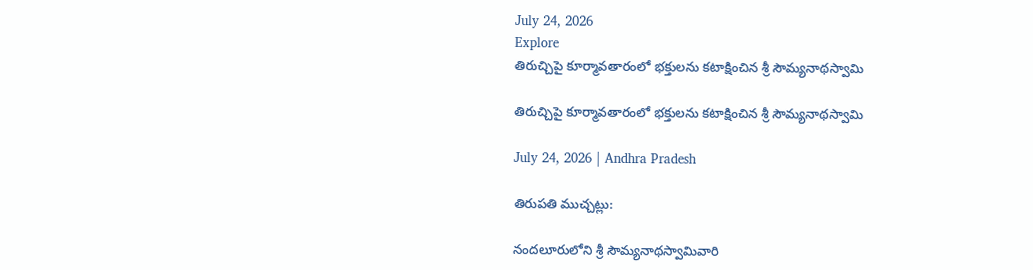July 24, 2026
Explore
తిరుచ్చిపై కూర్మావతారంలో భక్తులను కటాక్షించిన శ్రీ సౌమ్యనాథస్వామి

తిరుచ్చిపై కూర్మావతారంలో భక్తులను కటాక్షించిన శ్రీ సౌమ్యనాథస్వామి

July 24, 2026 | Andhra Pradesh

తిరుపతి ముచ్చట్లు:

నందలూరులోని శ్రీ సౌమ్యనాథస్వామివారి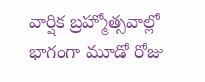వార్షిక బ్రహ్మోత్సవాల్లో భాగంగా మూడో రోజు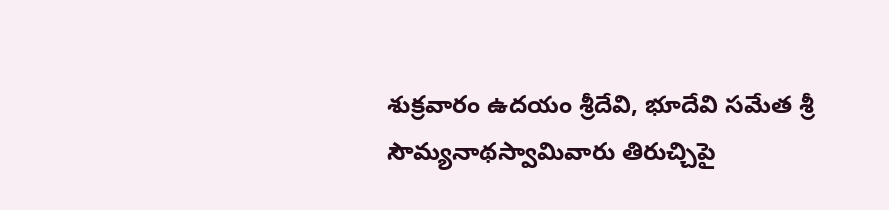శుక్రవారం ఉదయం శ్రీదేవి, భూదేవి సమేత శ్రీ సౌమ్యనాథస్వామివారు తిరుచ్చిపై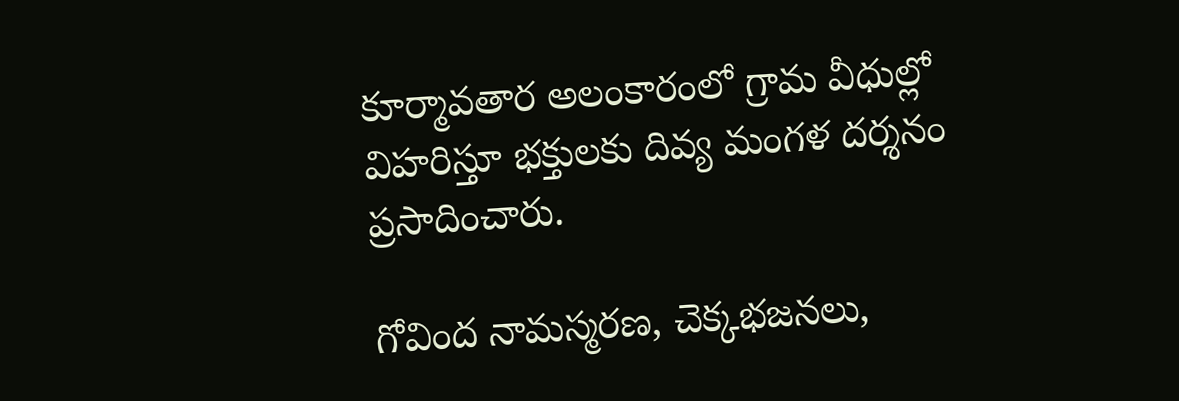కూర్మావతార అలంకారంలో గ్రామ వీధుల్లో విహరిస్తూ భక్తులకు దివ్య మంగళ దర్శనం ప్రసాదించారు.

గోవింద నామస్మరణ, చెక్కభజనలు,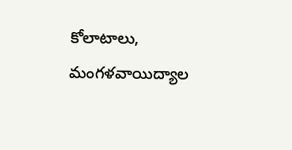కోలాటాలు, మంగళవాయిద్యాల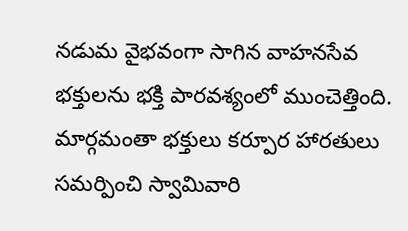నడుమ వైభవంగా సాగిన వాహనసేవ భక్తులను భక్తి పారవశ్యంలో ముంచెత్తింది. మార్గమంతా భక్తులు కర్పూర హారతులు సమర్పించి స్వామివారి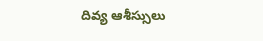దివ్య ఆశీస్సులు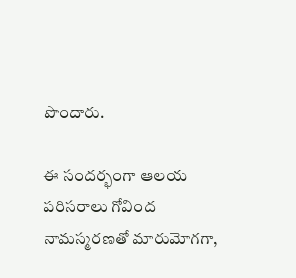పొందారు.

ఈ సందర్భంగా ఆలయ పరిసరాలు గోవింద నామస్మరణతో మారుమోగగా,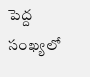పెద్ద సంఖ్యలో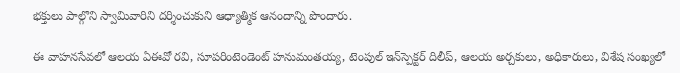భక్తులు పాల్గొని స్వామివారిని దర్శించుకుని ఆధ్యాత్మిక ఆనందాన్ని పొందారు.

ఈ వాహనసేవలో ఆలయ ఏఈవో రవి, సూపరింటెండెంట్ హనుమంతయ్య, టెంపుల్ ఇన్‌స్పెక్టర్ దిలీప్, ఆలయ అర్చకులు, అధికారులు, విశేష సంఖ్యలో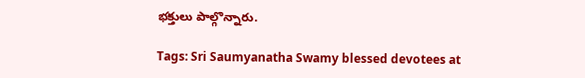భక్తులు పాల్గొన్నారు.

Tags: Sri Saumyanatha Swamy blessed devotees at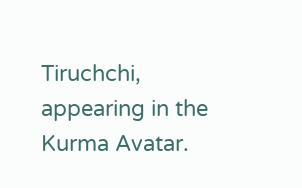Tiruchchi, appearing in the Kurma Avatar.